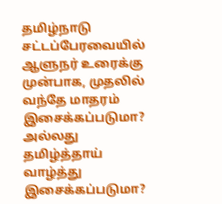தமிழ்நாடு சட்டப்பேரவையில் ஆளுநர் உரைக்கு முன்பாக, முதலில் வந்தே மாதரம் இசைக்கப்படுமா? அல்லது தமிழ்த்தாய் வாழ்த்து இசைக்கப்படுமா?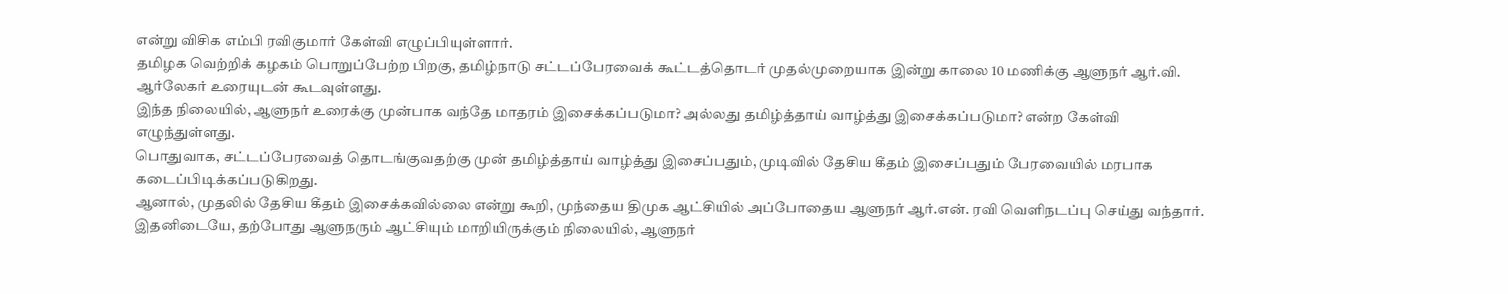என்று விசிக எம்பி ரவிகுமார் கேள்வி எழுப்பியுள்ளார்.
தமிழக வெற்றிக் கழகம் பொறுப்பேற்ற பிறகு, தமிழ்நாடு சட்டப்பேரவைக் கூட்டத்தொடர் முதல்முறையாக இன்று காலை 10 மணிக்கு ஆளுநர் ஆர்.வி. ஆர்லேகர் உரையுடன் கூடவுள்ளது.
இந்த நிலையில், ஆளுநர் உரைக்கு முன்பாக வந்தே மாதரம் இசைக்கப்படுமா? அல்லது தமிழ்த்தாய் வாழ்த்து இசைக்கப்படுமா? என்ற கேள்வி எழுந்துள்ளது.
பொதுவாக, சட்டப்பேரவைத் தொடங்குவதற்கு முன் தமிழ்த்தாய் வாழ்த்து இசைப்பதும், முடிவில் தேசிய கீதம் இசைப்பதும் பேரவையில் மரபாக கடைப்பிடிக்கப்படுகிறது.
ஆனால், முதலில் தேசிய கீதம் இசைக்கவில்லை என்று கூறி, முந்தைய திமுக ஆட்சியில் அப்போதைய ஆளுநர் ஆர்.என். ரவி வெளிநடப்பு செய்து வந்தார்.
இதனிடையே, தற்போது ஆளுநரும் ஆட்சியும் மாறியிருக்கும் நிலையில், ஆளுநர்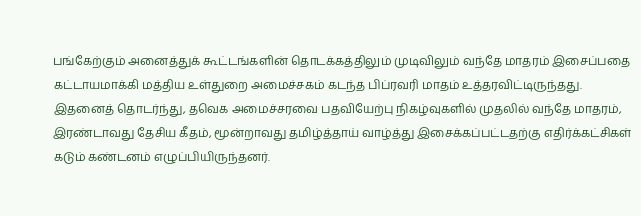பங்கேற்கும் அனைத்துக் கூட்டங்களின் தொடக்கத்திலும் முடிவிலும் வந்தே மாதரம் இசைப்பதை கட்டாயமாக்கி மத்திய உள்துறை அமைச்சகம் கடந்த பிப்ரவரி மாதம் உத்தரவிட்டிருந்தது.
இதனைத் தொடர்ந்து, தவெக அமைச்சரவை பதவியேற்பு நிகழ்வுகளில் முதலில் வந்தே மாதரம், இரண்டாவது தேசிய கீதம், மூன்றாவது தமிழ்த்தாய் வாழ்த்து இசைக்கப்பட்டதற்கு எதிர்க்கட்சிகள் கடும் கண்டனம் எழுப்பியிருந்தனர்.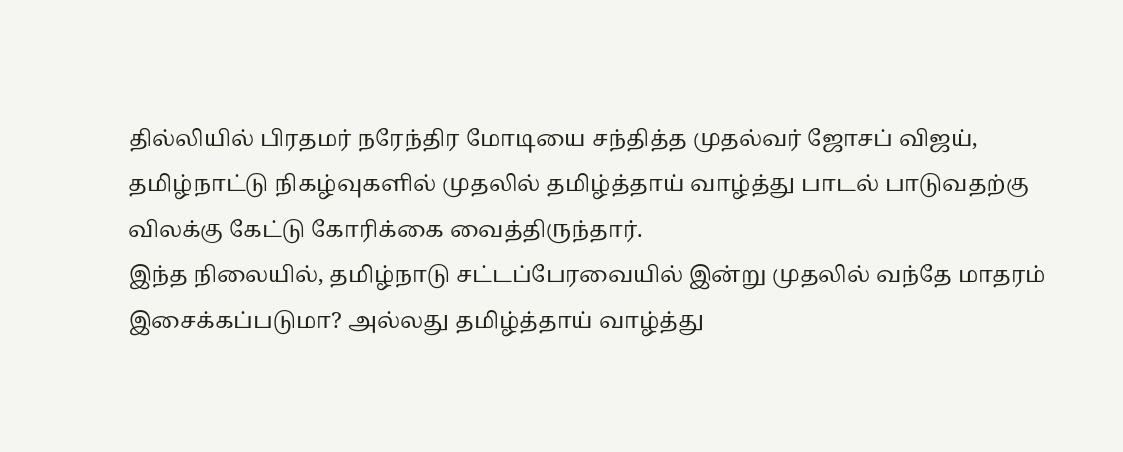தில்லியில் பிரதமர் நரேந்திர மோடியை சந்தித்த முதல்வர் ஜோசப் விஜய், தமிழ்நாட்டு நிகழ்வுகளில் முதலில் தமிழ்த்தாய் வாழ்த்து பாடல் பாடுவதற்கு விலக்கு கேட்டு கோரிக்கை வைத்திருந்தார்.
இந்த நிலையில், தமிழ்நாடு சட்டப்பேரவையில் இன்று முதலில் வந்தே மாதரம் இசைக்கப்படுமா? அல்லது தமிழ்த்தாய் வாழ்த்து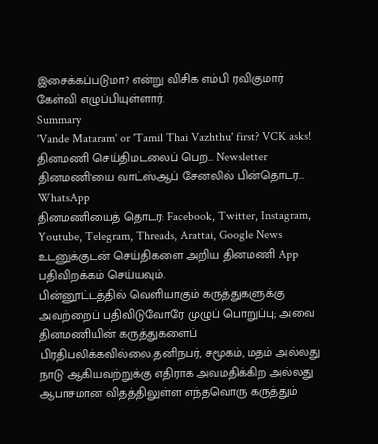இசைக்கப்படுமா? என்று விசிக எம்பி ரவிகுமார் கேள்வி எழுப்பியுள்ளார்.
Summary
'Vande Mataram' or 'Tamil Thai Vazhthu' first? VCK asks!
தினமணி செய்திமடலைப் பெற... Newsletter
தினமணி'யை வாட்ஸ்ஆப் சேனலில் பின்தொடர... WhatsApp
தினமணியைத் தொடர: Facebook, Twitter, Instagram, Youtube, Telegram, Threads, Arattai, Google News
உடனுக்குடன் செய்திகளை அறிய தினமணி App பதிவிறக்கம் செய்யவும்.
பின்னூட்டத்தில் வெளியாகும் கருத்துகளுக்கு அவற்றைப் பதிவிடுவோரே முழுப் பொறுப்பு; அவை தினமணியின் கருத்துகளைப் பிரதிபலிக்கவில்லை.தனிநபர், சமூகம், மதம் அல்லது நாடு ஆகியவற்றுக்கு எதிராக அவமதிக்கிற அல்லது ஆபாசமான விதத்திலுள்ள எந்தவொரு கருத்தும்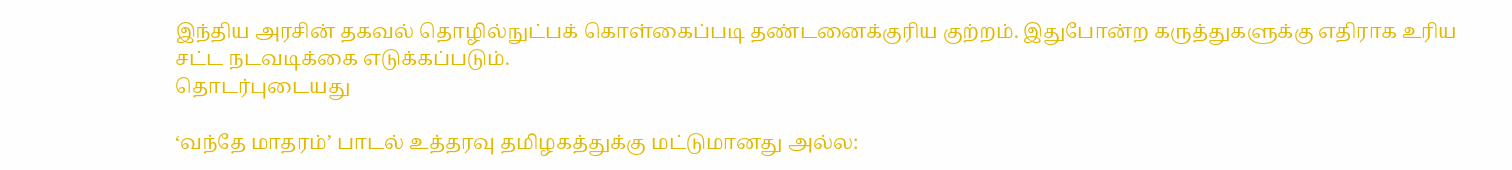இந்திய அரசின் தகவல் தொழில்நுட்பக் கொள்கைப்படி தண்டனைக்குரிய குற்றம். இதுபோன்ற கருத்துகளுக்கு எதிராக உரிய சட்ட நடவடிக்கை எடுக்கப்படும்.
தொடர்புடையது

‘வந்தே மாதரம்’ பாடல் உத்தரவு தமிழகத்துக்கு மட்டுமானது அல்ல: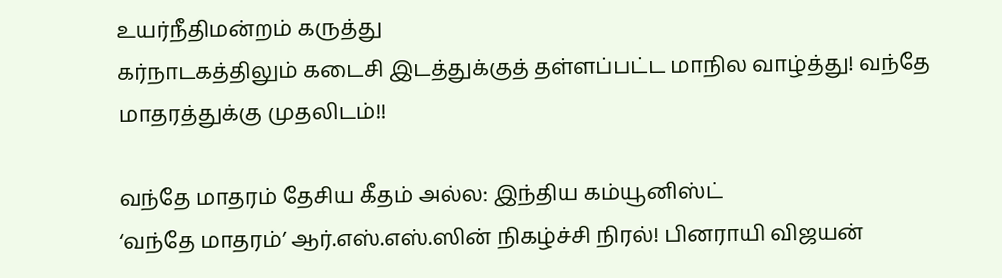உயர்நீதிமன்றம் கருத்து
கர்நாடகத்திலும் கடைசி இடத்துக்குத் தள்ளப்பட்ட மாநில வாழ்த்து! வந்தே மாதரத்துக்கு முதலிடம்!!

வந்தே மாதரம் தேசிய கீதம் அல்ல: இந்திய கம்யூனிஸ்ட்
‘வந்தே மாதரம்’ ஆர்.எஸ்.எஸ்.ஸின் நிகழ்ச்சி நிரல்! பினராயி விஜயன்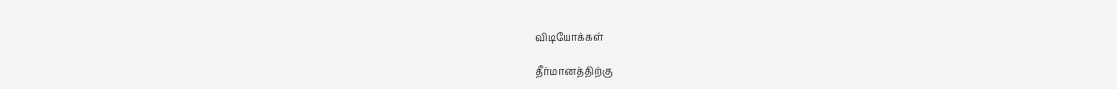விடியோக்கள்

தீர்மானத்திற்கு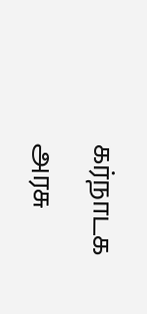கர்நாடக அரசு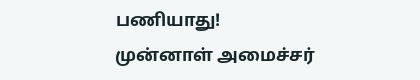பணியாது! முன்னாள் அமைச்சர்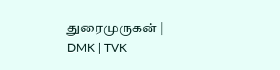துரைமுருகன் | DMK | TVK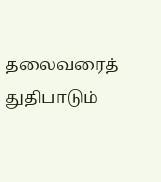தலைவரைத் துதிபாடும்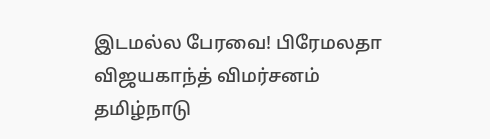இடமல்ல பேரவை! பிரேமலதா விஜயகாந்த் விமர்சனம்
தமிழ்நாடு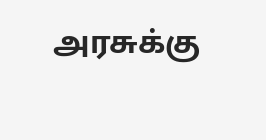அரசுக்கு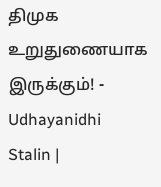திமுக உறுதுணையாக இருக்கும்! - Udhayanidhi Stalin |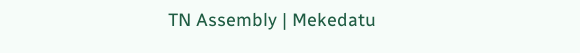TN Assembly | Mekedatu